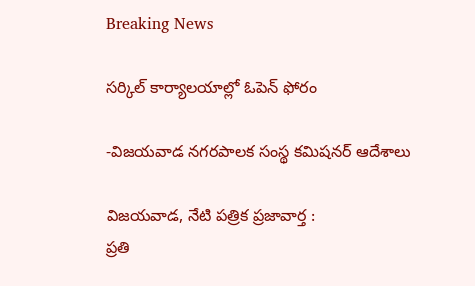Breaking News

సర్కిల్ కార్యాలయాల్లో ఓపెన్ ఫోరం

-విజయవాడ నగరపాలక సంస్థ కమిషనర్ ఆదేశాలు

విజయవాడ, నేటి పత్రిక ప్రజావార్త :
ప్రతి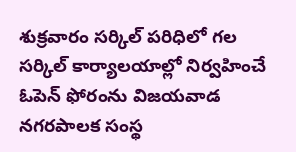శుక్రవారం సర్కిల్ పరిధిలో గల సర్కిల్ కార్యాలయాల్లో నిర్వహించే ఓపెన్ ఫోరంను విజయవాడ నగరపాలక సంస్థ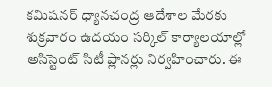కమిషనర్ ధ్యానచంద్ర ఆదేశాల మేరకు శుక్రవారం ఉదయం సర్కిల్ కార్యాలయాల్లో అసిస్టెంట్ సిటీ ప్లానర్లు నిర్వహించారు. ఈ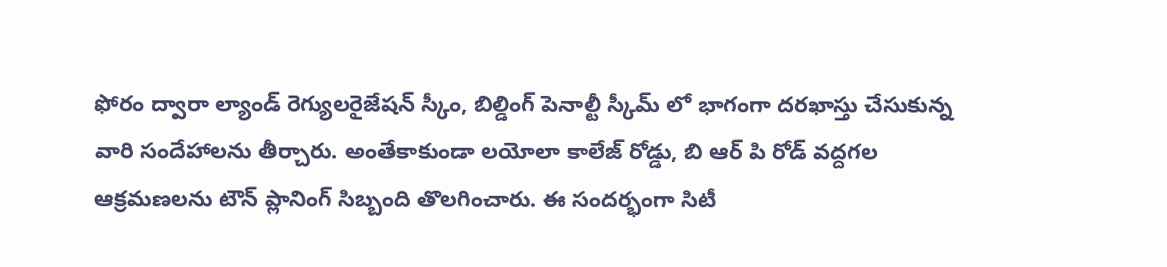ఫోరం ద్వారా ల్యాండ్ రెగ్యులరైజేషన్ స్కీం, బిల్డింగ్ పెనాల్టీ స్కీమ్ లో భాగంగా దరఖాస్తు చేసుకున్న వారి సందేహాలను తీర్చారు. అంతేకాకుండా లయోలా కాలేజ్ రోడ్డు, బి ఆర్ పి రోడ్ వద్దగల ఆక్రమణలను టౌన్ ప్లానింగ్ సిబ్బంది తొలగించారు. ఈ సందర్భంగా సిటీ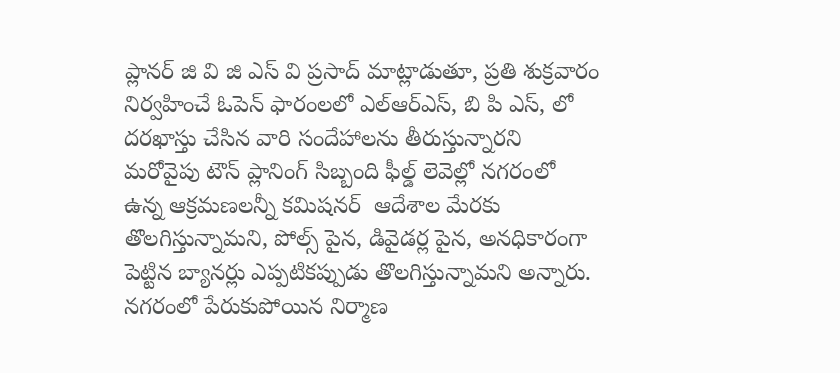ప్లానర్ జి వి జి ఎస్ వి ప్రసాద్ మాట్లాడుతూ, ప్రతి శుక్రవారం నిర్వహించే ఓపెన్ ఫారంలలో ఎల్ఆర్ఎస్, బి పి ఎస్, లో దరఖాస్తు చేసిన వారి సందేహాలను తీరుస్తున్నారని మరోవైపు టౌన్ ప్లానింగ్ సిబ్బంది ఫీల్డ్ లెవెల్లో నగరంలో ఉన్న ఆక్రమణలన్నీ కమిషనర్  ఆదేశాల మేరకు తొలగిస్తున్నామని, పోల్స్ పైన, డివైడర్ల పైన, అనధికారంగా పెట్టిన బ్యానర్లు ఎప్పటికప్పుడు తొలగిస్తున్నామని అన్నారు. నగరంలో పేరుకుపోయిన నిర్మాణ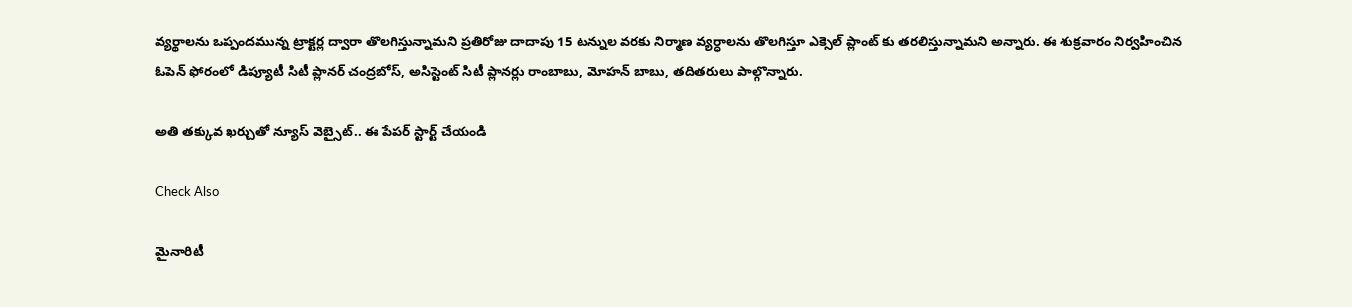వ్యర్థాలను ఒప్పందమున్న ట్రాక్టర్ల ద్వారా తొలగిస్తున్నామని ప్రతిరోజు దాదాపు 15 టన్నుల వరకు నిర్మాణ వ్యర్ధాలను తొలగిస్తూ ఎక్సెల్ ప్లాంట్ కు తరలిస్తున్నామని అన్నారు. ఈ శుక్రవారం నిర్వహించిన ఓపెన్ ఫోరంలో డిప్యూటీ సిటీ ప్లానర్ చంద్రబోస్, అసిస్టెంట్ సిటీ ప్లానర్లు రాంబాబు, మోహన్ బాబు, తదితరులు పాల్గొన్నారు.

అతి తక్కువ ఖర్చుతో న్యూస్ వెబ్సైట్.. ఈ పేపర్ స్టార్ట్ చేయండి

Check Also

మైనారిటీ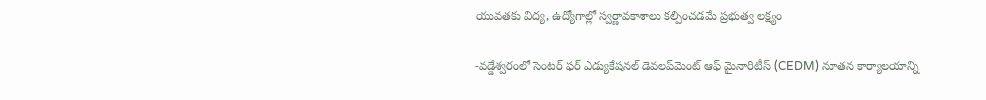యువతకు విద్య, ఉద్యోగాల్లో స్వర్ణావకాశాలు కల్పించడమే ప్రభుత్వ లక్ష్యం

-వడ్డేశ్వరంలో సెంటర్ ఫర్ ఎడ్యుకేషనల్ డెవలప్‌మెంట్ ఆఫ్ మైనారిటీస్ (CEDM) నూతన కార్యాలయాన్ని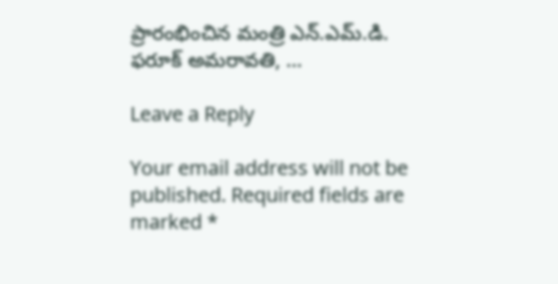ప్రారంభించిన మంత్రి ఎన్.ఎమ్.డి. ఫరూక్ అమరావతి, …

Leave a Reply

Your email address will not be published. Required fields are marked *